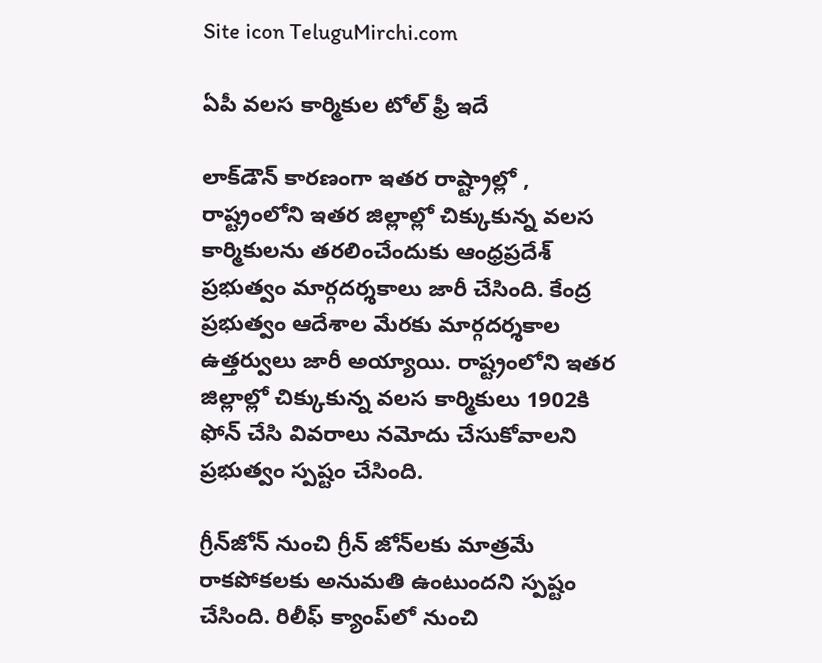Site icon TeluguMirchi.com

ఏపీ వలస కార్మికుల టోల్ ఫ్రీ ఇదే

లాక్‌డౌన్‌ కారణంగా ఇతర రాష్ట్రాల్లో , రాష్ట్రంలోని ఇతర జిల్లాల్లో చిక్కుకున్న వలస కార్మికులను తరలించేందుకు ఆంధ్రప్రదేశ్‌ ప్రభుత్వం మార్గదర్శకాలు జారీ చేసింది. కేంద్ర ప్రభుత్వం ఆదేశాల మేరకు మార్గదర్శకాల ఉత్తర్వులు జారీ అయ్యాయి. రాష్ట్రంలోని ఇతర జిల్లాల్లో చిక్కుకున్న వలస కార్మికులు 1902కి ఫోన్‌ చేసి వివరాలు నమోదు చేసుకోవాలని ప్రభుత్వం స్పష్టం చేసింది.

గ్రీన్‌జోన్‌ నుంచి గ్రీన్‌ జోన్‌లకు మాత్రమే రాకపోకలకు అనుమతి ఉంటుందని స్పష్టం చేసింది. రిలీఫ్‌ క్యాంప్‌లో నుంచి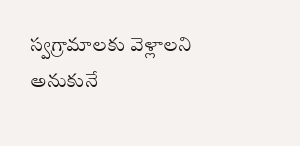స్వగ్రామాలకు వెళ్లాలని అనుకునే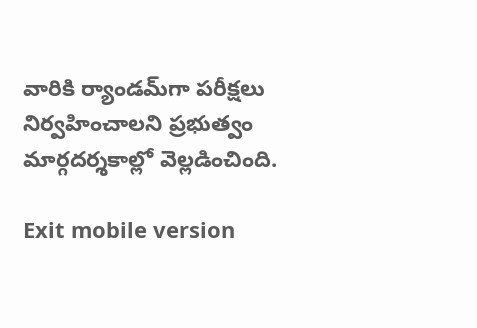వారికి ర్యాండమ్‌గా పరీక్షలు నిర్వహించాలని ప్రభుత్వం మార్గదర్శకాల్లో వెల్లడించింది.

Exit mobile version